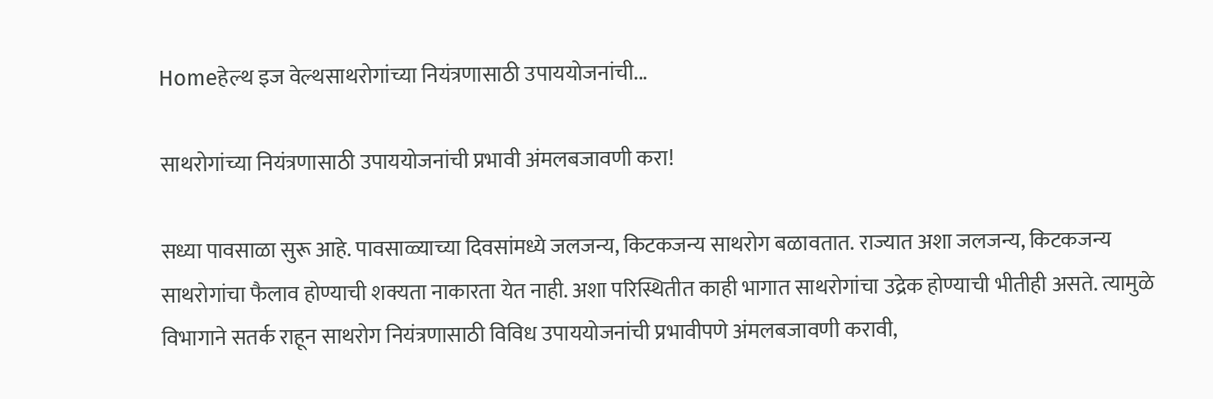Homeहेल्थ इज वेल्थसाथरोगांच्या नियंत्रणासाठी उपाययोजनांची...

साथरोगांच्या नियंत्रणासाठी उपाययोजनांची प्रभावी अंमलबजावणी करा!

सध्या पावसाळा सुरू आहे. पावसाळ्याच्या दिवसांमध्ये जलजन्य, किटकजन्य साथरोग बळावतात. राज्यात अशा जलजन्य, किटकजन्य साथरोगांचा फैलाव होण्याची शक्यता नाकारता येत नाही. अशा परिस्थितीत काही भागात साथरोगांचा उद्रेक होण्याची भीतीही असते. त्यामुळे विभागाने सतर्क राहून साथरोग नियंत्रणासाठी विविध उपाययोजनांची प्रभावीपणे अंमलबजावणी करावी,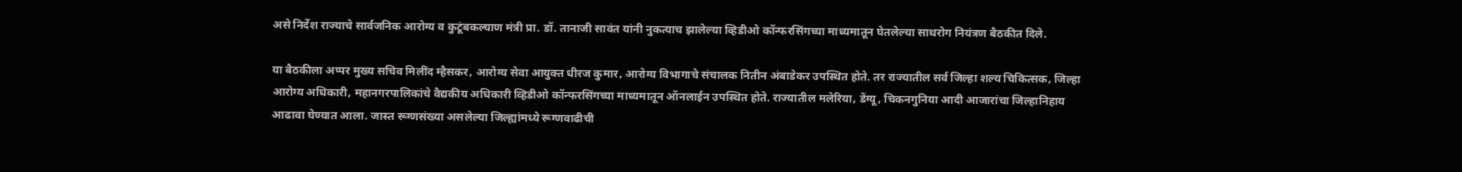असे निर्देश राज्याचे सार्वजनिक आरोग्य व कुटूंबकल्याण मंत्री प्रा. डॉ. तानाजी सावंत यांनी नुकत्याच झालेल्या व्हिडीओ कॉन्फरसिंगच्या माध्यमातून घेतलेल्या साथरोग नियंत्रण बैठकीत दिले.

या बैठकीला अप्पर मुख्य सचिव मिलींद म्हैसकर, आरोग्य सेवा आयुक्त धीरज कुमार, आरोग्य विभागाचे संचालक नितीन अंबाडेकर उपस्थित होते. तर राज्यातील सर्व जिल्हा शल्य चिकित्सक, जिल्हा आरोग्य अधिकारी, महानगरपालिकांचे वैद्यकीय अधिकारी व्हिडीओ कॉन्फरसिंगच्या माध्यमातून ऑनलाईन उपस्थित होते. राज्यातील मलेरिया, डेंग्यू, चिकनगुनिया आदी आजारांचा जिल्हानिहाय आढावा घेण्यात आला. जास्त रूग्णसंख्या असलेल्या जिल्ह्यांमध्ये रूग्णवाढीची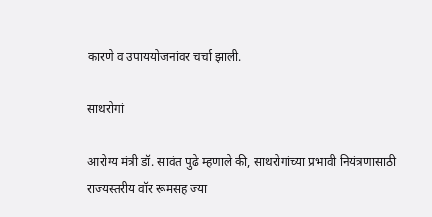कारणे व उपाययोजनांवर चर्चा झाली.

साथरोगां

आरोग्य मंत्री डॉ. सावंत पुढे म्हणाले की, साथरोगांच्या प्रभावी नियंत्रणासाठी राज्यस्तरीय वॉर रूमसह ज्या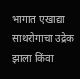भागात एखाद्या साथरोगाचा उद्रेक झाला किंवा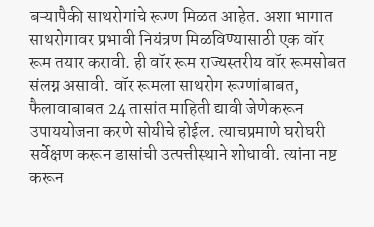बऱ्यापैकी साथरोगांचे रूग्ण मिळत आहेत. अशा भागात साथरोगावर प्रभावी नियंत्रण मिळविण्यासाठी एक वॉर रूम तयार करावी. ही वॉर रूम राज्यस्तरीय वॉर रूमसोबत संलग्न असावी. वॉर रूमला साथरोग रूग्णांबाबत, फैलावाबाबत 24 तासांत माहिती द्यावी जेणेकरून उपाययोजना करणे सोयीचे होईल. त्याचप्रमाणे घरोघरी सर्वेक्षण करून डासांची उत्पत्तीस्थाने शोधावी. त्यांना नष्ट करून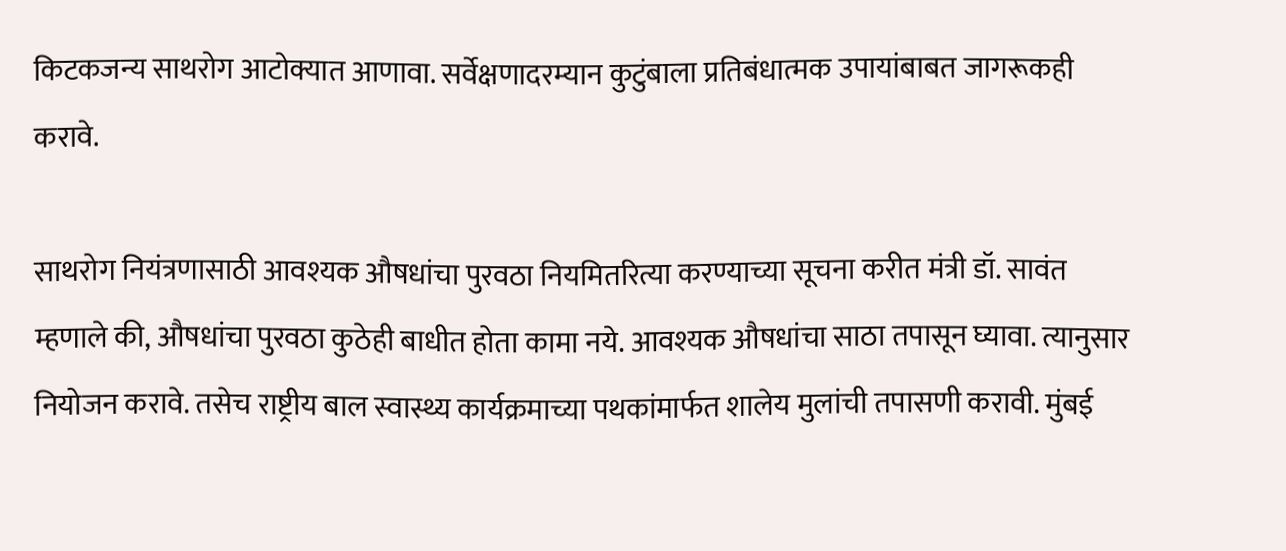किटकजन्य साथरोग आटोक्यात आणावा. सर्वेक्षणादरम्यान कुटुंबाला प्रतिबंधात्मक उपायांबाबत जागरूकही करावे.

साथरोग नियंत्रणासाठी आवश्यक औषधांचा पुरवठा नियमितरित्या करण्याच्या सूचना करीत मंत्री डॉ. सावंत म्हणाले की, औषधांचा पुरवठा कुठेही बाधीत होता कामा नये. आवश्यक औषधांचा साठा तपासून घ्यावा. त्यानुसार नियोजन करावे. तसेच राष्ट्रीय बाल स्वास्थ्य कार्यक्रमाच्या पथकांमार्फत शालेय मुलांची तपासणी करावी. मुंबई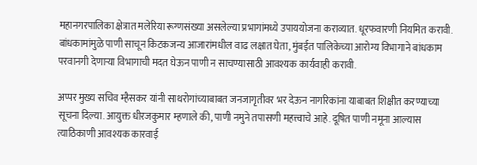महानगरपालिका क्षेत्रात मलेरिया रूग्णसंख्या असलेल्या प्रभागांमध्ये उपाययोजना कराव्यात. धूरफवारणी नियमित करावी. बांधकामांमुळे पाणी साचून किटकजन्य आजारांमधील वाढ लक्षात घेता, मुंबईत पालिकेच्या आरोग्य विभागाने बांधकाम परवानगी देणाऱ्या विभागाची मदत घेऊन पाणी न साचण्यासाठी आवश्यक कार्यवाही करावी.

अप्पर मुख्य सचिव म्हैसकर यांनी साथरोगांच्याबाबत जनजागृतीवर भर देऊन नागरिकांना याबाबत शिक्षीत करण्याच्या सूचना दिल्या. आयुक्त धीरजकुमार म्हणाले की, पाणी नमुने तपासणी महत्त्वाचे आहे. दूषित पाणी नमूना आल्यास त्याठिकाणी आवश्यक कारवाई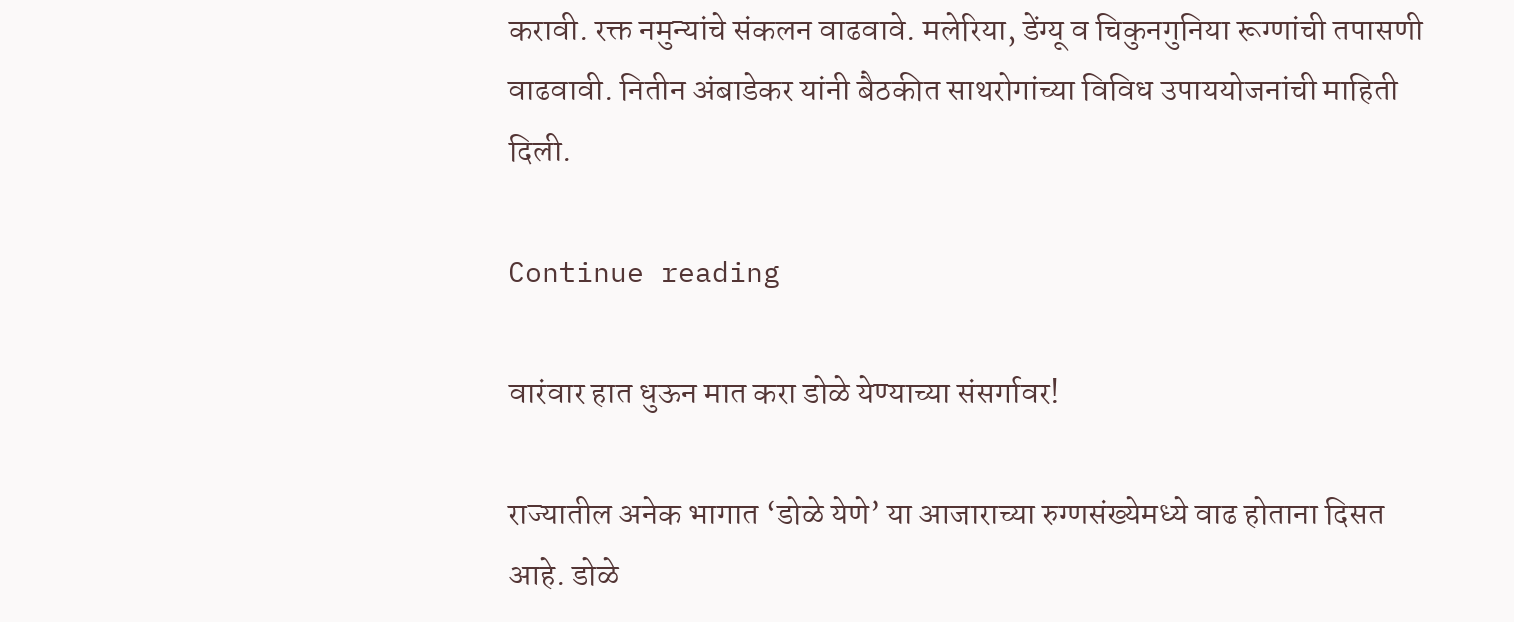करावी. रक्त नमुन्यांचे संकलन वाढवावे. मलेरिया, डेंग्यू व चिकुनगुनिया रूग्णांची तपासणी वाढवावी. नितीन अंबाडेकर यांनी बैठकीत साथरोगांच्या विविध उपाययोजनांची माहिती दिली.

Continue reading

वारंवार हात धुऊन मात करा डोळे येण्याच्या संसर्गावर!

राज्यातील अनेक भागात ‘डोळे येणे’ या आजाराच्या रुग्णसंख्येमध्ये वाढ होताना दिसत आहे. डोळे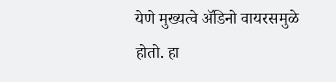येणे मुख्यत्वे ॲडिनो वायरसमुळे होतो. हा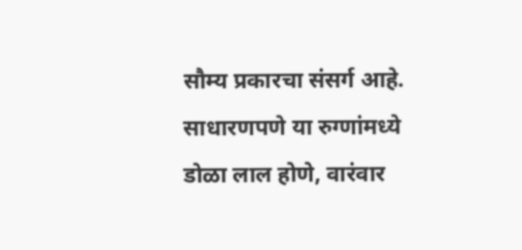सौम्य प्रकारचा संसर्ग आहे. साधारणपणे या रुग्णांमध्ये डोळा लाल होणे, वारंवार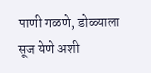पाणी गळणे, डोळ्याला सूज येणे अशी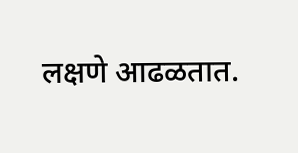लक्षणे आढळतात.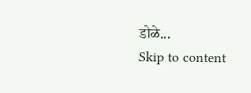डोळे...
Skip to content